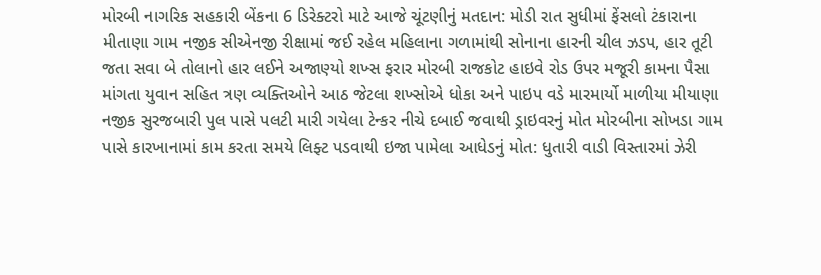મોરબી નાગરિક સહકારી બેંકના 6 ડિરેક્ટરો માટે આજે ચૂંટણીનું મતદાન: મોડી રાત સુધીમાં ફેંસલો ટંકારાના મીતાણા ગામ નજીક સીએનજી રીક્ષામાં જઈ રહેલ મહિલાના ગળામાંથી સોનાના હારની ચીલ ઝડપ, હાર તૂટી જતા સવા બે તોલાનો હાર લઈને અજાણ્યો શખ્સ ફરાર મોરબી રાજકોટ હાઇવે રોડ ઉપર મજૂરી કામના પૈસા માંગતા યુવાન સહિત ત્રણ વ્યક્તિઓને આઠ જેટલા શખ્સોએ ધોકા અને પાઇપ વડે મારમાર્યો માળીયા મીયાણા નજીક સુરજબારી પુલ પાસે પલટી મારી ગયેલા ટેન્કર નીચે દબાઈ જવાથી ડ્રાઇવરનું મોત મોરબીના સોખડા ગામ પાસે કારખાનામાં કામ કરતા સમયે લિફ્ટ પડવાથી ઇજા પામેલા આધેડનું મોત: ધુતારી વાડી વિસ્તારમાં ઝેરી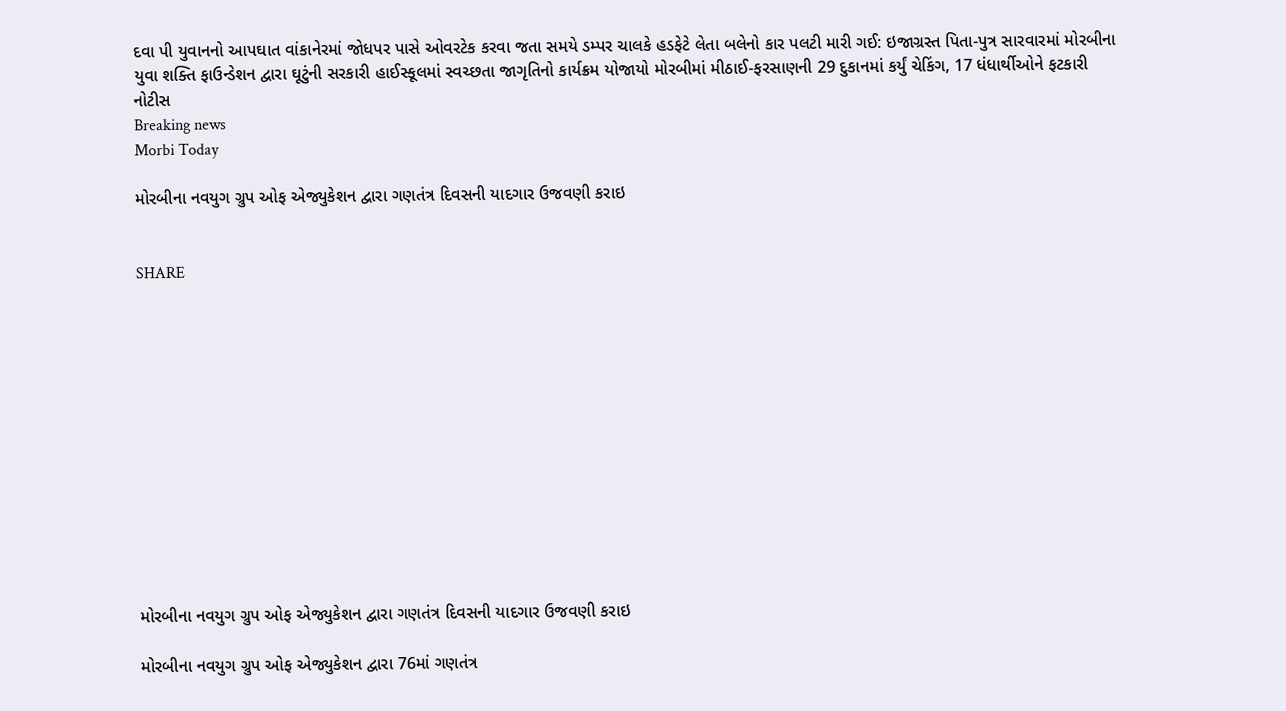દવા પી યુવાનનો આપઘાત વાંકાનેરમાં જોધપર પાસે ઓવરટેક કરવા જતા સમયે ડમ્પર ચાલકે હડફેટે લેતા બલેનો કાર પલટી મારી ગઈ: ઇજાગ્રસ્ત પિતા-પુત્ર સારવારમાં મોરબીના યુવા શક્તિ ફાઉન્ડેશન દ્વારા ઘૂટુંની સરકારી હાઈસ્કૂલમાં સ્વચ્છતા જાગૃતિનો કાર્યક્રમ યોજાયો મોરબીમાં મીઠાઈ-ફરસાણની 29 દુકાનમાં કર્યું ચેકિંગ, 17 ધંધાર્થીઓને ફટકારી નોટીસ
Breaking news
Morbi Today

મોરબીના નવયુગ ગ્રુપ ઓફ એજ્યુકેશન દ્વારા ગણતંત્ર દિવસની યાદગાર ઉજવણી કરાઇ


SHARE













મોરબીના નવયુગ ગ્રુપ ઓફ એજ્યુકેશન દ્વારા ગણતંત્ર દિવસની યાદગાર ઉજવણી કરાઇ

મોરબીના નવયુગ ગ્રુપ ઓફ એજ્યુકેશન દ્વારા 76માં ગણતંત્ર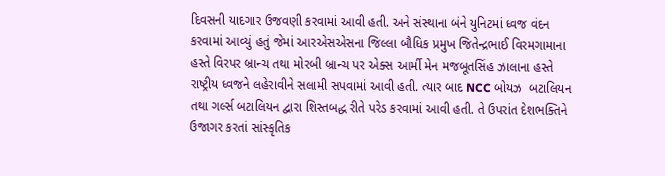દિવસની યાદગાર ઉજવણી કરવામાં આવી હતી. અને સંસ્થાના બંને યુનિટમાં ધ્વજ વંદન કરવામાં આવ્યું હતું જેમાં આરએસએસના જિલ્લા બૌધિક પ્રમુખ જિતેન્દ્રભાઈ વિરમગામાના હસ્તે વિરપર બ્રાન્ચ તથા મોરબી બ્રાન્ચ પર એક્સ આર્મી મેન મજબૂતસિંહ ઝાલાના હસ્તે રાષ્ટ્રીય ધ્વજને લહેરાવીને સલામી સપવામાં આવી હતી. ત્યાર બાદ NCC બોયઝ  બટાલિયન તથા ગર્લ્સ બટાલિયન દ્વારા શિસ્તબદ્ધ રીતે પરેડ કરવામાં આવી હતી. તે ઉપરાંત દેશભક્તિને ઉજાગર કરતાં સાંસ્કૃતિક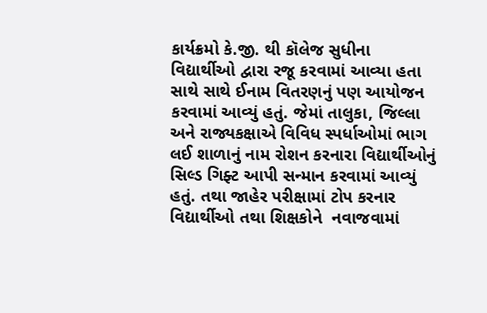કાર્યક્રમો કે.જી. થી કૉલેજ સુધીના વિદ્યાર્થીઓ દ્વારા રજૂ કરવામાં આવ્યા હતા સાથે સાથે ઈનામ વિતરણનું પણ આયોજન કરવામાં આવ્યું હતું. જેમાં તાલુકા, જિલ્લા અને રાજ્યકક્ષાએ વિવિધ સ્પર્ધાઓમાં ભાગ લઈ શાળાનું નામ રોશન કરનારા વિદ્યાર્થીઓનું સિલ્ડ ગિફ્ટ આપી સન્માન કરવામાં આવ્યું હતું. તથા જાહેર પરીક્ષામાં ટોપ કરનાર વિદ્યાર્થીઓ તથા શિક્ષકોને  નવાજવામાં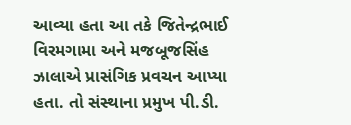આવ્યા હતા આ તકે જિતેન્દ્રભાઈ વિરમગામા અને મજબૂજસિંહ ઝાલાએ પ્રાસંગિક પ્રવચન આપ્યા હતા. તો સંસ્થાના પ્રમુખ પી.ડી.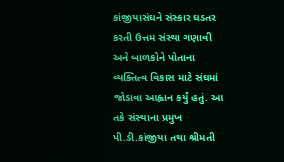કાંજીયાસંઘને સંસ્કાર ઘડતર કરતી ઉત્તમ સંસ્થા ગણાવી અને બાળકોને પોતાના વ્યક્તિત્વ વિકાસ માટે સંઘમાં જોડાવા આહ્વાન કર્યું હતું. આ તકે સંસ્થાના પ્રમુખ પી.ડી.કાંજીયા તથા શ્રીમતી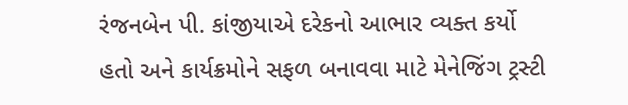રંજનબેન પી. કાંજીયાએ દરેકનો આભાર વ્યક્ત કર્યો હતો અને કાર્યક્રમોને સફળ બનાવવા માટે મેનેજિંગ ટ્રસ્ટી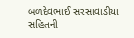બળદેવભાઈ સરસાવાડીયા સહિતની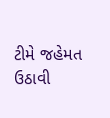ટીમે જહેમત ઉઠાવી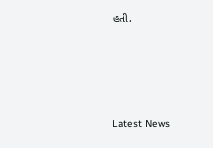હતી.






Latest News